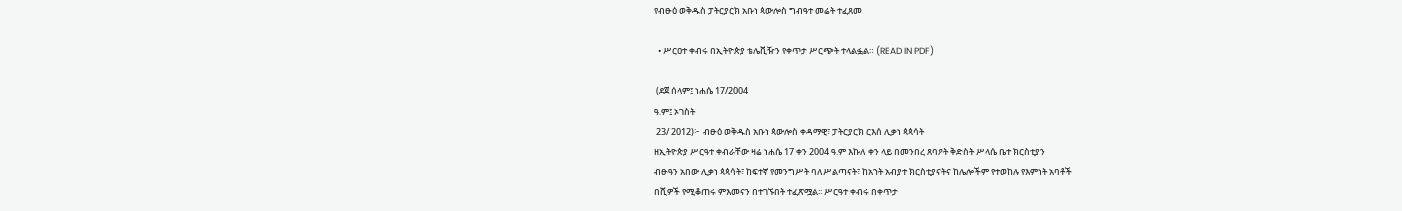የብፁዕ ወቅዱስ ፓትርያርክ አቡነ ጳውሎስ ግብዓተ መሬት ተፈጸመ

  • ሥርዐተ ቀብሩ በኢትዮጵያ ቴሌቪዥን የቀጥታ ሥርጭት ተላልፏል። (READ IN PDF)

 (ደጀ ሰላም፤ ነሐሴ 17/2004
ዓ.ም፤ ኦገስት
 23/ 2012)፦  ብፁዕ ወቅዱስ አቡነ ጳውሎስ ቀዳማዊ፣ ፓትርያርክ ርእሰ ሊቃነ ጳጳሳት
ዘኢትዮጵያ ሥርዓተ ቀብራቸው ዛሬ ነሐሴ 17 ቀን 2004 ዓ.ም እኩለ ቀን ላይ በመንበረ ጸባዖት ቅድስት ሥላሴ ቤተ ክርስቲያን
ብፁዓን አበው ሊቃነ ጳጳሳት፣ ከፍተኛ የመንግሥት ባለሥልጣናት፣ ከአኀት አብያተ ክርስቲያናትና ከሌሎችም የተወከሉ የእምነት አባቶች
በሺዎች የሚቆጠሩ ምእመናን በተገኙበት ተፈጽሟል፡፡ ሥርዓተ ቀብሩ በቀጥታ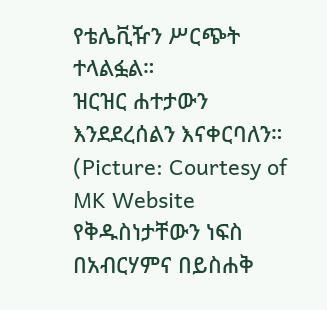የቴሌቪዥን ሥርጭት ተላልፏል።
ዝርዝር ሐተታውን እንደደረሰልን እናቀርባለን። (Picture: Courtesy of MK Website
የቅዱስነታቸውን ነፍስ በአብርሃምና በይስሐቅ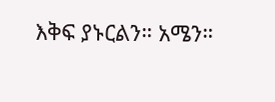እቅፍ ያኑርልን። አሜን።